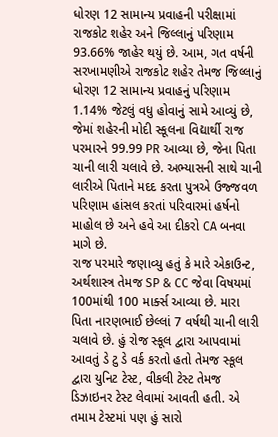ધોરણ 12 સામાન્ય પ્રવાહની પરીક્ષામાં રાજકોટ શહેર અને જિલ્લાનું પરિણામ 93.66% જાહેર થયું છે. આમ, ગત વર્ષની સરખામણીએ રાજકોટ શહેર તેમજ જિલ્લાનું ધોરણ 12 સામાન્ય પ્રવાહનું પરિણામ 1.14% જેટલું વધુ હોવાનું સામે આવ્યું છે, જેમાં શહેરની મોદી સ્કૂલના વિદ્યાર્થી રાજ પરમારને 99.99 PR આવ્યા છે, જેના પિતા ચાની લારી ચલાવે છે. અભ્યાસની સાથે ચાની લારીએ પિતાને મદદ કરતા પુત્રએ ઉજ્જવળ પરિણામ હાંસલ કરતાં પરિવારમાં હર્ષનો માહોલ છે અને હવે આ દીકરો CA બનવા માગે છે.
રાજ પરમારે જણાવ્યુ હતું કે મારે એકાઉન્ટ, અર્થશાસ્ત્ર તેમજ SP & CC જેવા વિષયમાં 100માંથી 100 માર્ક્સ આવ્યા છે. મારા પિતા નારણભાઈ છેલ્લાં 7 વર્ષથી ચાની લારી ચલાવે છે. હું રોજ સ્કૂલ દ્વારા આપવામાં આવતું ડે ટુ ડે વર્ક કરતો હતો તેમજ સ્કૂલ દ્વારા યુનિટ ટેસ્ટ, વીકલી ટેસ્ટ તેમજ ડિઝાઇનર ટેસ્ટ લેવામાં આવતી હતી. એ તમામ ટેસ્ટમાં પણ હું સારો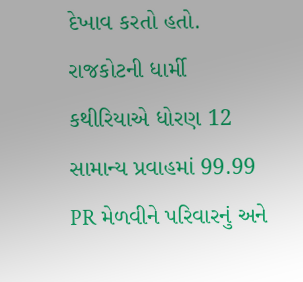દેખાવ કરતો હતો.
રાજકોટની ધાર્મી કથીરિયાએ ધોરણ 12 સામાન્ય પ્રવાહમાં 99.99 PR મેળવીને પરિવારનું અને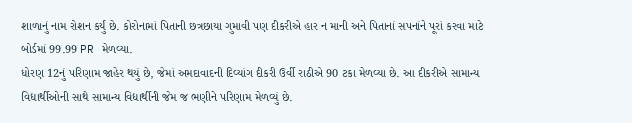શાળાનું નામ રોશન કર્યું છે. કોરોનામાં પિતાની છત્રછાયા ગુમાવી પણ દીકરીએ હાર ન માની અને પિતાનાં સપનાંને પૂરાં કરવા માટે બોર્ડમાં 99.99 PR મેળવ્યા.
ધોરણ 12નું પરિણામ જાહેર થયું છે, જેમાં અમદાવાદની દિવ્યાંગ દીકરી ઉર્વી રાઠીએ 90 ટકા મેળવ્યા છે. આ દીકરીએ સામાન્ય વિદ્યાર્થીઓની સાથે સામાન્ય વિદ્યાર્થીની જેમ જ ભણીને પરિણામ મેળવ્યું છે.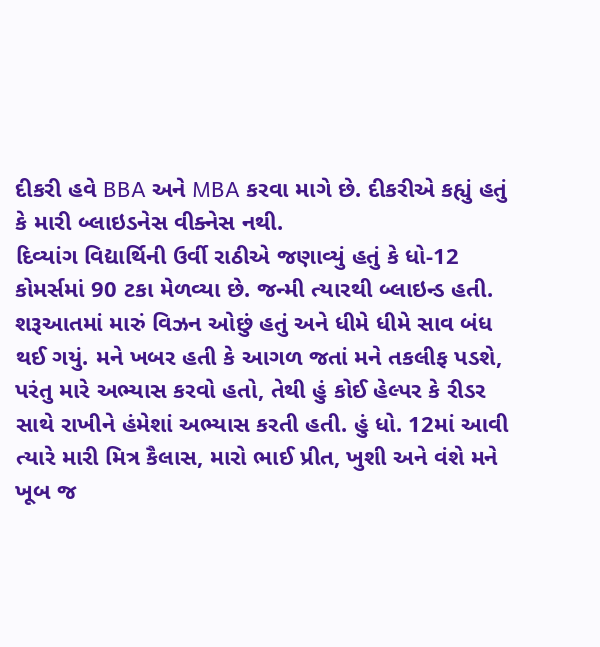દીકરી હવે BBA અને MBA કરવા માગે છે. દીકરીએ કહ્યું હતું કે મારી બ્લાઇડનેસ વીક્નેસ નથી.
દિવ્યાંગ વિદ્યાર્થિની ઉર્વી રાઠીએ જણાવ્યું હતું કે ધો-12 કોમર્સમાં 90 ટકા મેળવ્યા છે. જન્મી ત્યારથી બ્લાઇન્ડ હતી. શરૂઆતમાં મારું વિઝન ઓછું હતું અને ધીમે ધીમે સાવ બંધ થઈ ગયું. મને ખબર હતી કે આગળ જતાં મને તકલીફ પડશે, પરંતુ મારે અભ્યાસ કરવો હતો, તેથી હું કોઈ હેલ્પર કે રીડર સાથે રાખીને હંમેશાં અભ્યાસ કરતી હતી. હું ધો. 12માં આવી ત્યારે મારી મિત્ર કૈલાસ, મારો ભાઈ પ્રીત, ખુશી અને વંશે મને ખૂબ જ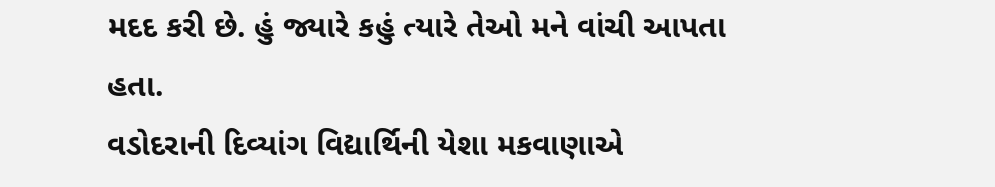મદદ કરી છે. હું જ્યારે કહું ત્યારે તેઓ મને વાંચી આપતા હતા.
વડોદરાની દિવ્યાંગ વિદ્યાર્થિની યેશા મકવાણાએ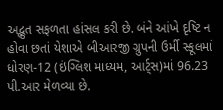અદ્ભુત સફળતા હાંસલ કરી છે. બંને આંખે દૃષ્ટિ ન હોવા છતાં યેશાએ બીઆરજી ગ્રુપની ઉર્મી સ્કૂલમાં ધોરણ-12 (ઇંગ્લિશ માધ્યમ, આર્ટ્સ)માં 96.23 પી.આર મેળવ્યા છે.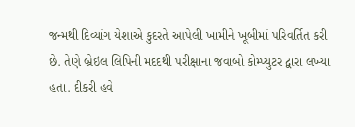જન્મથી દિવ્યાંગ યેશાએ કુદરતે આપેલી ખામીને ખૂબીમાં પરિવર્તિત કરી છે. તેણે બ્રેઇલ લિપિની મદદથી પરીક્ષાના જવાબો કોમ્પ્યુટર દ્વારા લખ્યા હતા. દીકરી હવે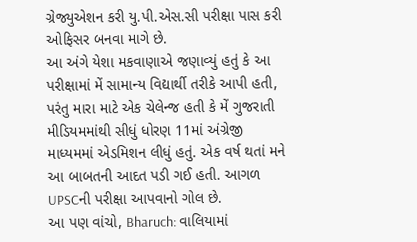ગ્રેજ્યુએશન કરી યુ.પી.એસ.સી પરીક્ષા પાસ કરી ઓફિસર બનવા માગે છે.
આ અંગે યેશા મકવાણાએ જણાવ્યું હતું કે આ પરીક્ષામાં મેં સામાન્ય વિદ્યાર્થી તરીકે આપી હતી, પરંતુ મારા માટે એક ચેલેન્જ હતી કે મેં ગુજરાતી મીડિયમમાંથી સીધું ધોરણ 11માં અંગ્રેજી માધ્યમમાં એડમિશન લીધું હતું. એક વર્ષ થતાં મને આ બાબતની આદત પડી ગઈ હતી. આગળ UPSCની પરીક્ષા આપવાનો ગોલ છે.
આ પણ વાંચો, Bharuch: વાલિયામાં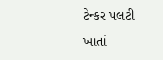ટેન્કર પલટી ખાતાં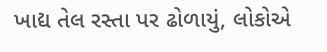ખાદ્ય તેલ રસ્તા પર ઢોળાયું, લોકોએ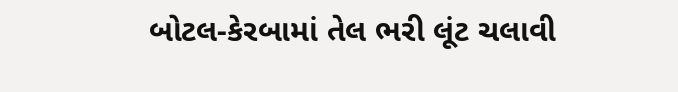બોટલ-કેરબામાં તેલ ભરી લૂંટ ચલાવી